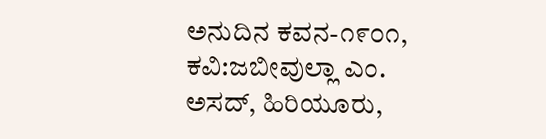ಅನುದಿನ ಕವನ-೧೯೦೧, ಕವಿ:ಜಬೀವುಲ್ಲಾ ಎಂ. ಅಸದ್, ಹಿರಿಯೂರು,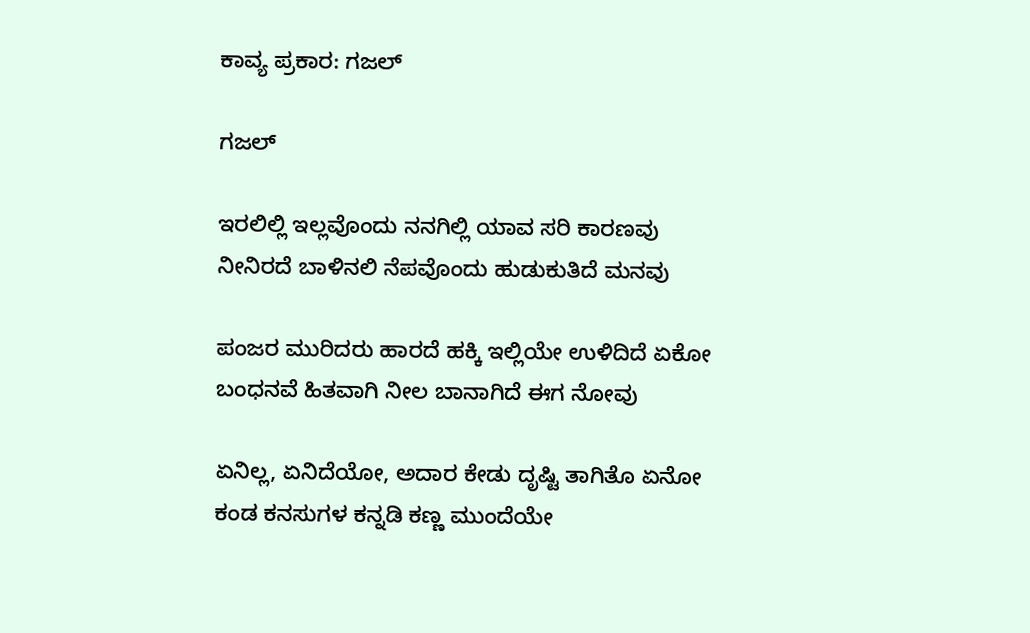ಕಾವ್ಯ ಪ್ರಕಾರ: ಗಜಲ್

ಗಜಲ್

ಇರಲಿಲ್ಲಿ ಇಲ್ಲವೊಂದು ನನಗಿಲ್ಲಿ ಯಾವ ಸರಿ ಕಾರಣವು
ನೀನಿರದೆ ಬಾಳಿನಲಿ ನೆಪವೊಂದು ಹುಡುಕುತಿದೆ ಮನವು

ಪಂಜರ ಮುರಿದರು ಹಾರದೆ ಹಕ್ಕಿ ಇಲ್ಲಿಯೇ ಉಳಿದಿದೆ ಏಕೋ
ಬಂಧನವೆ ಹಿತವಾಗಿ ನೀಲ ಬಾನಾಗಿದೆ ಈಗ ನೋವು

ಏನಿಲ್ಲ, ಏನಿದೆಯೋ, ಅದಾರ ಕೇಡು ದೃಷ್ಟಿ ತಾಗಿತೊ ಏನೋ
ಕಂಡ ಕನಸುಗಳ ಕನ್ನಡಿ ಕಣ್ಣ ಮುಂದೆಯೇ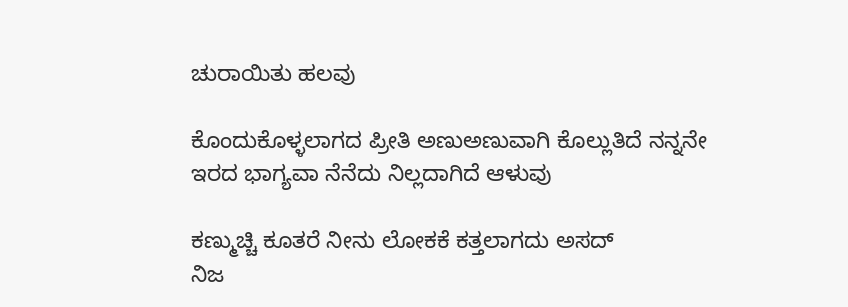ಚುರಾಯಿತು ಹಲವು

ಕೊಂದುಕೊಳ್ಳಲಾಗದ ಪ್ರೀತಿ ಅಣುಅಣುವಾಗಿ ಕೊಲ್ಲುತಿದೆ ನನ್ನನೇ
ಇರದ ಭಾಗ್ಯವಾ ನೆನೆದು ನಿಲ್ಲದಾಗಿದೆ ಆಳುವು

ಕಣ್ಮುಚ್ಚಿ ಕೂತರೆ ನೀನು ಲೋಕಕೆ ಕತ್ತಲಾಗದು ಅಸದ್
ನಿಜ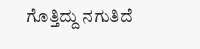ಗೊತ್ತಿದ್ದು ನಗುತಿದೆ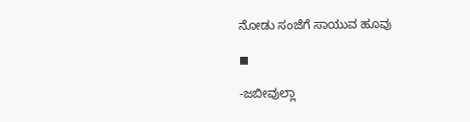ನೋಡು ಸಂಜೆಗೆ ಸಾಯುವ ಹೂವು

◼

-ಜಬೀವುಲ್ಲಾ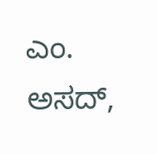ಎಂ. ಅಸದ್,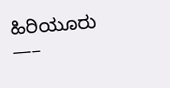ಹಿರಿಯೂರು
—–